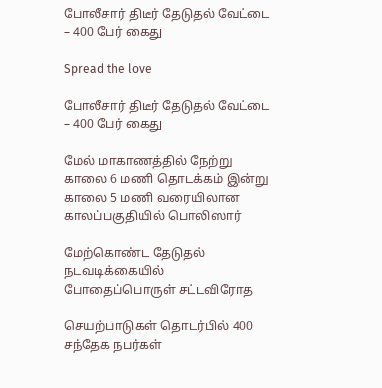போலீசார் திடீர் தேடுதல் வேட்டை – 400 பேர் கைது

Spread the love

போலீசார் திடீர் தேடுதல் வேட்டை – 400 பேர் கைது

மேல் மாகாணத்தில் நேற்று காலை 6 மணி தொடக்கம் இன்று காலை 5 மணி வரையிலான காலப்பகுதியில் பொலிஸார்

மேற்கொண்ட தேடுதல் நடவடிக்கையில் போதைப்பொருள் சட்டவிரோத

செயற்பாடுகள் தொடர்பில் 400 சந்தேக நபர்கள்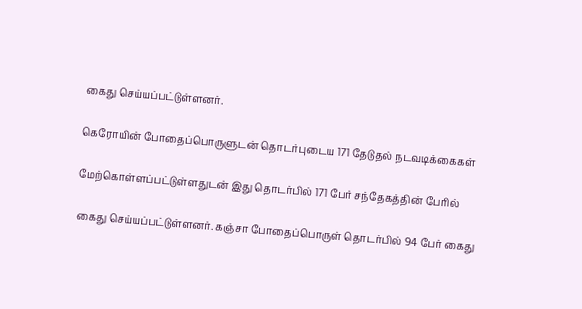கைது செய்யப்பட்டுள்ளனர்.

கெரோயின் போதைப்பொருளுடன் தொடர்புடைய 171 தேடுதல் நடவடிக்கைகள்

மேற்கொள்ளப்பட்டுள்ளதுடன் இது தொடர்பில் 171 பேர் சந்தேகத்தின் பேரில்

கைது செய்யப்பட்டுள்ளனர். கஞ்சா போதைப்பொருள் தொடர்பில் 94 பேர் கைது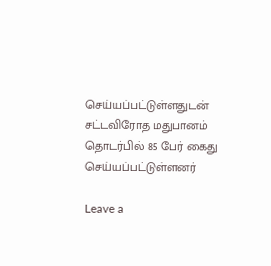செய்யப்பட்டுள்ளதுடன் சட்டவிரோத மதுபானம் தொடர்பில் 85 பேர் கைது செய்யப்பட்டுள்ளனர்

Leave a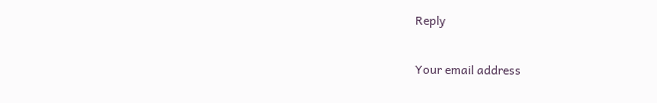Reply

Your email address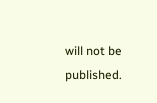will not be published.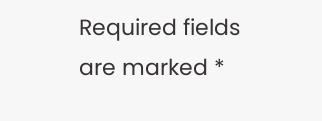Required fields are marked *